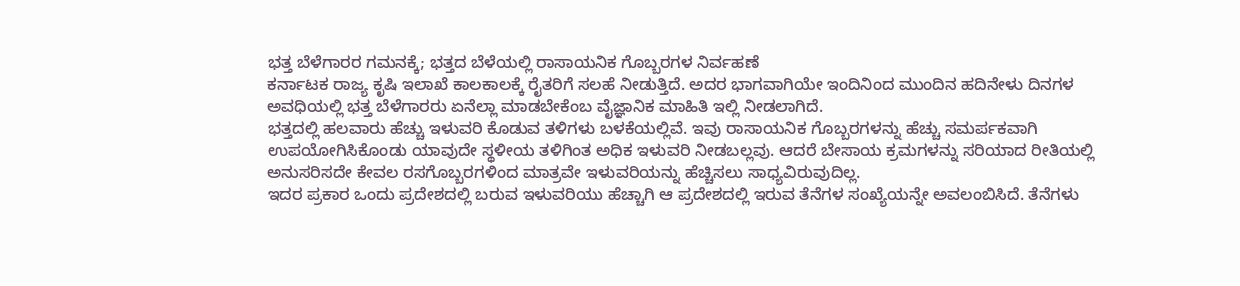ಭತ್ತ ಬೆಳೆಗಾರರ ಗಮನಕ್ಕೆ; ಭತ್ತದ ಬೆಳೆಯಲ್ಲಿ ರಾಸಾಯನಿಕ ಗೊಬ್ಬರಗಳ ನಿರ್ವಹಣೆ
ಕರ್ನಾಟಕ ರಾಜ್ಯ ಕೃಷಿ ಇಲಾಖೆ ಕಾಲಕಾಲಕ್ಕೆ ರೈತರಿಗೆ ಸಲಹೆ ನೀಡುತ್ತಿದೆ. ಅದರ ಭಾಗವಾಗಿಯೇ ಇಂದಿನಿಂದ ಮುಂದಿನ ಹದಿನೇಳು ದಿನಗಳ ಅವಧಿಯಲ್ಲಿ ಭತ್ತ ಬೆಳೆಗಾರರು ಏನೆಲ್ಲಾ ಮಾಡಬೇಕೆಂಬ ವೈಜ್ಞಾನಿಕ ಮಾಹಿತಿ ಇಲ್ಲಿ ನೀಡಲಾಗಿದೆ.
ಭತ್ತದಲ್ಲಿ ಹಲವಾರು ಹೆಚ್ಚು ಇಳುವರಿ ಕೊಡುವ ತಳಿಗಳು ಬಳಕೆಯಲ್ಲಿವೆ. ಇವು ರಾಸಾಯನಿಕ ಗೊಬ್ಬರಗಳನ್ನು ಹೆಚ್ಚು ಸಮರ್ಪಕವಾಗಿ ಉಪಯೋಗಿಸಿಕೊಂಡು ಯಾವುದೇ ಸ್ಥಳೀಯ ತಳಿಗಿಂತ ಅಧಿಕ ಇಳುವರಿ ನೀಡಬಲ್ಲವು. ಆದರೆ ಬೇಸಾಯ ಕ್ರಮಗಳನ್ನು ಸರಿಯಾದ ರೀತಿಯಲ್ಲಿ ಅನುಸರಿಸದೇ ಕೇವಲ ರಸಗೊಬ್ಬರಗಳಿಂದ ಮಾತ್ರವೇ ಇಳುವರಿಯನ್ನು ಹೆಚ್ಚಿಸಲು ಸಾಧ್ಯವಿರುವುದಿಲ್ಲ.
ಇದರ ಪ್ರಕಾರ ಒಂದು ಪ್ರದೇಶದಲ್ಲಿ ಬರುವ ಇಳುವರಿಯು ಹೆಚ್ಚಾಗಿ ಆ ಪ್ರದೇಶದಲ್ಲಿ ಇರುವ ತೆನೆಗಳ ಸಂಖ್ಯೆಯನ್ನೇ ಅವಲಂಬಿಸಿದೆ. ತೆನೆಗಳು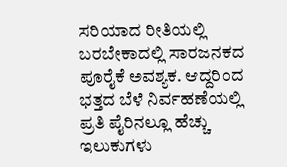ಸರಿಯಾದ ರೀತಿಯಲ್ಲಿ ಬರಬೇಕಾದಲ್ಲಿ ಸಾರಜನಕದ ಪೂರೈಕೆ ಅವಶ್ಯಕ. ಆದ್ದರಿಂದ ಭತ್ತದ ಬೆಳೆ ನಿರ್ವಹಣೆಯಲ್ಲಿ ಪ್ರತಿ ಪೈರಿನಲ್ಲೂ ಹೆಚ್ಚು ಇಲುಕುಗಳು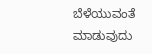ಬೆಳೆಯುವಂತೆ ಮಾಡುವುದು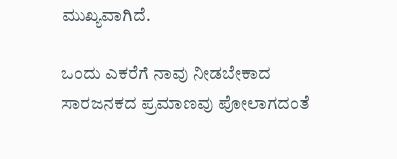ಮುಖ್ಯವಾಗಿದೆ.

ಒಂದು ಎಕರೆಗೆ ನಾವು ನೀಡಬೇಕಾದ ಸಾರಜನಕದ ಪ್ರಮಾಣವು ಪೋಲಾಗದಂತೆ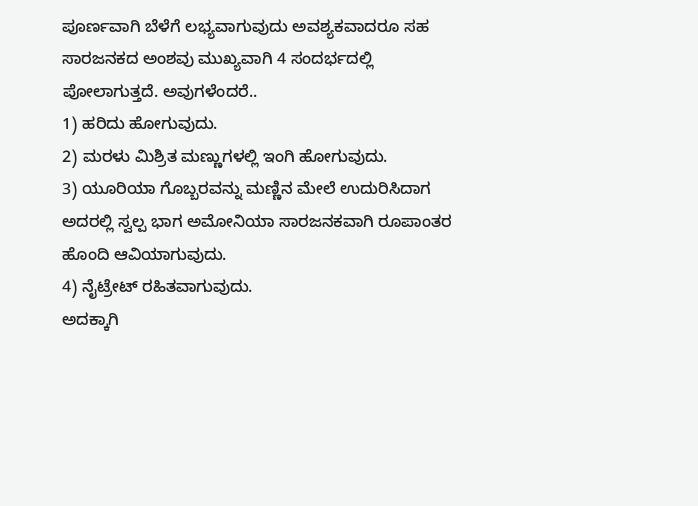ಪೂರ್ಣವಾಗಿ ಬೆಳೆಗೆ ಲಭ್ಯವಾಗುವುದು ಅವಶ್ಯಕವಾದರೂ ಸಹ ಸಾರಜನಕದ ಅಂಶವು ಮುಖ್ಯವಾಗಿ 4 ಸಂದರ್ಭದಲ್ಲಿ ಪೋಲಾಗುತ್ತದೆ. ಅವುಗಳೆಂದರೆ..
1) ಹರಿದು ಹೋಗುವುದು.
2) ಮರಳು ಮಿಶ್ರಿತ ಮಣ್ಣುಗಳಲ್ಲಿ ಇಂಗಿ ಹೋಗುವುದು.
3) ಯೂರಿಯಾ ಗೊಬ್ಬರವನ್ನು ಮಣ್ಣಿನ ಮೇಲೆ ಉದುರಿಸಿದಾಗ ಅದರಲ್ಲಿ ಸ್ವಲ್ಪ ಭಾಗ ಅಮೋನಿಯಾ ಸಾರಜನಕವಾಗಿ ರೂಪಾಂತರ ಹೊಂದಿ ಆವಿಯಾಗುವುದು.
4) ನೈಟ್ರೇಟ್ ರಹಿತವಾಗುವುದು.
ಅದಕ್ಕಾಗಿ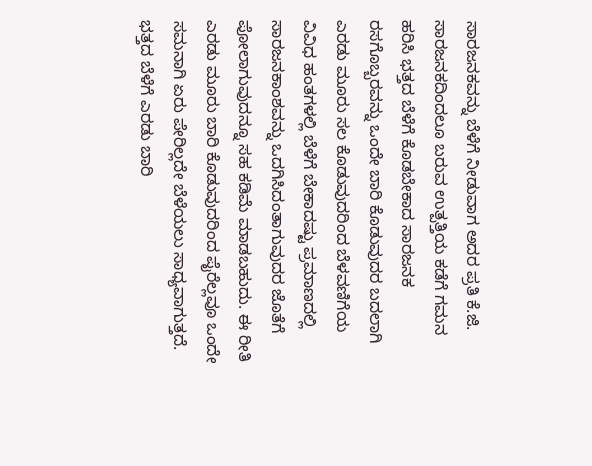ಸಾರಜನಕವನ್ನು ಬೆಳೆಗೆ ನೀಡುವಾಗ ಅದರ ಪ್ರತಿ ಕೆ.ಜಿ. ಸಾರಜನಕದಿಂದಲೂ ಬರುವ ಉತ್ಪತ್ತಿಯ ಕಡೆಗೆ ಗಮನ ಹರಿಸಿ ಭತ್ತದ ಬೆಳೆಗೆ ಕೊಡಬೇಕಾದ ಸಾರಜನಕ ರಸಗೊಬ್ಬರವನ್ನು ಒಂದೇ ಬಾರಿ ಕೊಡುವುದರ ಬದಲಾಗಿ ಎರಡು ಮೂರು ಸಲ ಕೊಡುವುದರಿಂದ ಬೆಳವಣಿಗೆಯ ವಿವಿಧ ಹಂತಗಳಲ್ಲಿ ಬೆಳೆಗೆ ಬೇಕಾದಷ್ಟು ಪ್ರಮಾಣದಲ್ಲಿ ಸಾರಜನಕಾಂಶವನ್ನು ಒದಗಿಸಿದಂತಾಗುವುದರ ಜೊತೆಗೆ ಪೋಲಾಗುವುದನ್ನೂ ಸಹ ಕಡಿಮೆ ಮಾಡಬಹುದು. ಈ ರೀತಿ ಎರಡು ಮೂರು ಬಾರಿ ಕೊಡುವುದರಿಂದ ಪೈರೆಲ್ಲವೂ ಒಂದೇ ಸಮನಾಗಿ ಏರು ಪೇರಿಲ್ಲದೇ ಬೆಳೆಯಲು ಸಾಧ್ಯವಾಗುತ್ತದೆ.
ಭತ್ತದ ಬೆಳೆಗೆ ಎರಡು ಬಾರಿ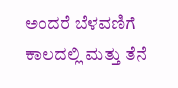ಅಂದರೆ ಬೆಳವಣಿಗೆ ಕಾಲದಲ್ಲಿ ಮತ್ತು ತೆನೆ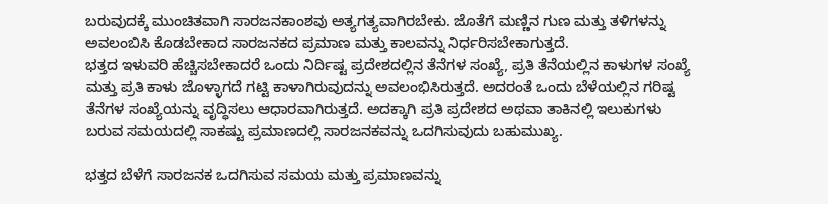ಬರುವುದಕ್ಕೆ ಮುಂಚಿತವಾಗಿ ಸಾರಜನಕಾಂಶವು ಅತ್ಯಗತ್ಯವಾಗಿರಬೇಕು. ಜೊತೆಗೆ ಮಣ್ಣಿನ ಗುಣ ಮತ್ತು ತಳಿಗಳನ್ನು ಅವಲಂಬಿಸಿ ಕೊಡಬೇಕಾದ ಸಾರಜನಕದ ಪ್ರಮಾಣ ಮತ್ತು ಕಾಲವನ್ನು ನಿರ್ಧರಿಸಬೇಕಾಗುತ್ತದೆ.
ಭತ್ತದ ಇಳುವರಿ ಹೆಚ್ಚಿಸಬೇಕಾದರೆ ಒಂದು ನಿರ್ದಿಷ್ಟ ಪ್ರದೇಶದಲ್ಲಿನ ತೆನೆಗಳ ಸಂಖ್ಯೆ, ಪ್ರತಿ ತೆನೆಯಲ್ಲಿನ ಕಾಳುಗಳ ಸಂಖ್ಯೆ ಮತ್ತು ಪ್ರತಿ ಕಾಳು ಜೊಳ್ಳಾಗದೆ ಗಟ್ಟಿ ಕಾಳಾಗಿರುವುದನ್ನು ಅವಲಂಭಿಸಿರುತ್ತದೆ. ಅದರಂತೆ ಒಂದು ಬೆಳೆಯಲ್ಲಿನ ಗರಿಷ್ಟ ತೆನೆಗಳ ಸಂಖ್ಯೆಯನ್ನು ವೃದ್ಧಿಸಲು ಆಧಾರವಾಗಿರುತ್ತದೆ. ಅದಕ್ಕಾಗಿ ಪ್ರತಿ ಪ್ರದೇಶದ ಅಥವಾ ತಾಕಿನಲ್ಲಿ ಇಲುಕುಗಳು ಬರುವ ಸಮಯದಲ್ಲಿ ಸಾಕಷ್ಟು ಪ್ರಮಾಣದಲ್ಲಿ ಸಾರಜನಕವನ್ನು ಒದಗಿಸುವುದು ಬಹುಮುಖ್ಯ.

ಭತ್ತದ ಬೆಳೆಗೆ ಸಾರಜನಕ ಒದಗಿಸುವ ಸಮಯ ಮತ್ತು ಪ್ರಮಾಣವನ್ನು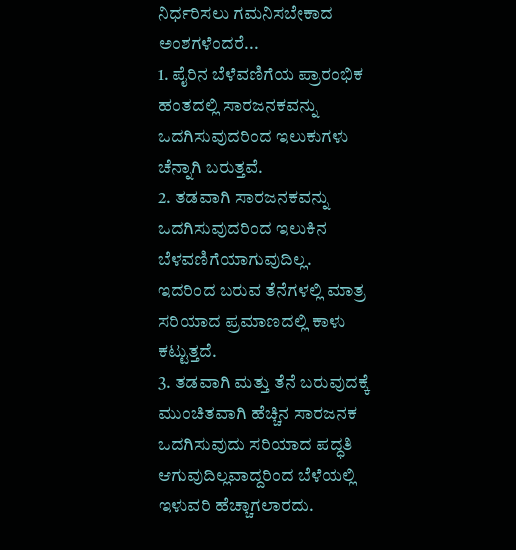ನಿರ್ಧರಿಸಲು ಗಮನಿಸಬೇಕಾದ ಅಂಶಗಳೆಂದರೆ...
1. ಪೈರಿನ ಬೆಳೆವಣಿಗೆಯ ಪ್ರಾರಂಭಿಕ ಹಂತದಲ್ಲಿ ಸಾರಜನಕವನ್ನು ಒದಗಿಸುವುದರಿಂದ ಇಲುಕುಗಳು ಚೆನ್ನಾಗಿ ಬರುತ್ತವೆ.
2. ತಡವಾಗಿ ಸಾರಜನಕವನ್ನು ಒದಗಿಸುವುದರಿಂದ ಇಲುಕಿನ ಬೆಳವಣಿಗೆಯಾಗುವುದಿಲ್ಲ. ಇದರಿಂದ ಬರುವ ತೆನೆಗಳಲ್ಲಿ ಮಾತ್ರ ಸರಿಯಾದ ಪ್ರಮಾಣದಲ್ಲಿ ಕಾಳು ಕಟ್ಟುತ್ತದೆ.
3. ತಡವಾಗಿ ಮತ್ತು ತೆನೆ ಬರುವುದಕ್ಕೆ ಮುಂಚಿತವಾಗಿ ಹೆಚ್ಚಿನ ಸಾರಜನಕ ಒದಗಿಸುವುದು ಸರಿಯಾದ ಪದ್ಧತಿ ಆಗುವುದಿಲ್ಲವಾದ್ದರಿಂದ ಬೆಳೆಯಲ್ಲಿ ಇಳುವರಿ ಹೆಚ್ಚಾಗಲಾರದು.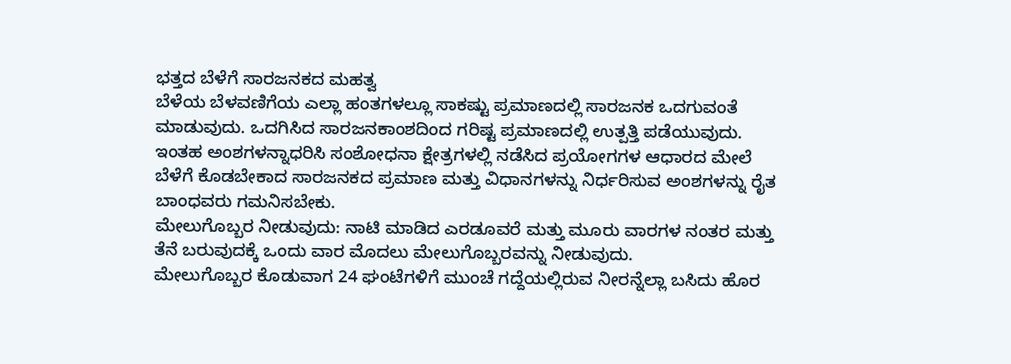ಭತ್ತದ ಬೆಳೆಗೆ ಸಾರಜನಕದ ಮಹತ್ವ
ಬೆಳೆಯ ಬೆಳವಣಿಗೆಯ ಎಲ್ಲಾ ಹಂತಗಳಲ್ಲೂ ಸಾಕಷ್ಟು ಪ್ರಮಾಣದಲ್ಲಿ ಸಾರಜನಕ ಒದಗುವಂತೆ ಮಾಡುವುದು. ಒದಗಿಸಿದ ಸಾರಜನಕಾಂಶದಿಂದ ಗರಿಷ್ಟ ಪ್ರಮಾಣದಲ್ಲಿ ಉತ್ಪತ್ತಿ ಪಡೆಯುವುದು.
ಇಂತಹ ಅಂಶಗಳನ್ನಾಧರಿಸಿ ಸಂಶೋಧನಾ ಕ್ಷೇತ್ರಗಳಲ್ಲಿ ನಡೆಸಿದ ಪ್ರಯೋಗಗಳ ಆಧಾರದ ಮೇಲೆ ಬೆಳೆಗೆ ಕೊಡಬೇಕಾದ ಸಾರಜನಕದ ಪ್ರಮಾಣ ಮತ್ತು ವಿಧಾನಗಳನ್ನು ನಿರ್ಧರಿಸುವ ಅಂಶಗಳನ್ನು ರೈತ ಬಾಂಧವರು ಗಮನಿಸಬೇಕು.
ಮೇಲುಗೊಬ್ಬರ ನೀಡುವುದು: ನಾಟಿ ಮಾಡಿದ ಎರಡೂವರೆ ಮತ್ತು ಮೂರು ವಾರಗಳ ನಂತರ ಮತ್ತು ತೆನೆ ಬರುವುದಕ್ಕೆ ಒಂದು ವಾರ ಮೊದಲು ಮೇಲುಗೊಬ್ಬರವನ್ನು ನೀಡುವುದು.
ಮೇಲುಗೊಬ್ಬರ ಕೊಡುವಾಗ 24 ಘಂಟೆಗಳಿಗೆ ಮುಂಚೆ ಗದ್ದೆಯಲ್ಲಿರುವ ನೀರನ್ನೆಲ್ಲಾ ಬಸಿದು ಹೊರ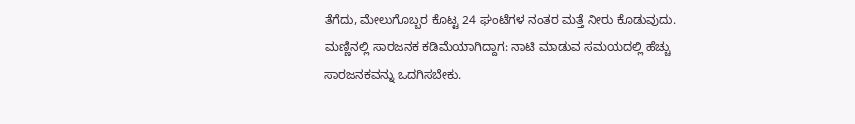ತೆಗೆದು, ಮೇಲುಗೊಬ್ಬರ ಕೊಟ್ಟ 24 ಘಂಟೆಗಳ ನಂತರ ಮತ್ತೆ ನೀರು ಕೊಡುವುದು.
ಮಣ್ಣಿನಲ್ಲಿ ಸಾರಜನಕ ಕಡಿಮೆಯಾಗಿದ್ದಾಗ: ನಾಟಿ ಮಾಡುವ ಸಮಯದಲ್ಲಿ ಹೆಚ್ಚು ಸಾರಜನಕವನ್ನು ಒದಗಿಸಬೇಕು.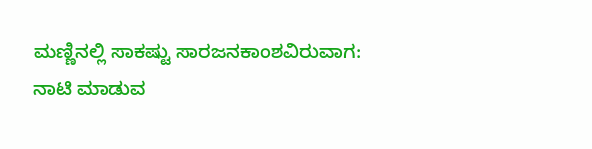ಮಣ್ಣಿನಲ್ಲಿ ಸಾಕಷ್ಟು ಸಾರಜನಕಾಂಶವಿರುವಾಗ: ನಾಟಿ ಮಾಡುವ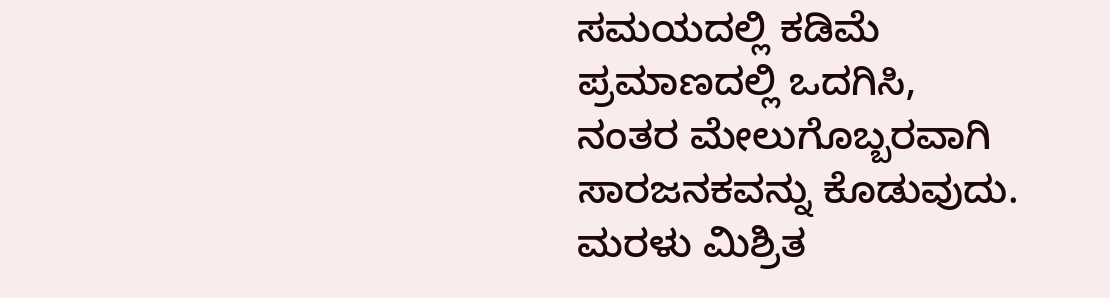ಸಮಯದಲ್ಲಿ ಕಡಿಮೆ ಪ್ರಮಾಣದಲ್ಲಿ ಒದಗಿಸಿ, ನಂತರ ಮೇಲುಗೊಬ್ಬರವಾಗಿ ಸಾರಜನಕವನ್ನು ಕೊಡುವುದು.
ಮರಳು ಮಿಶ್ರಿತ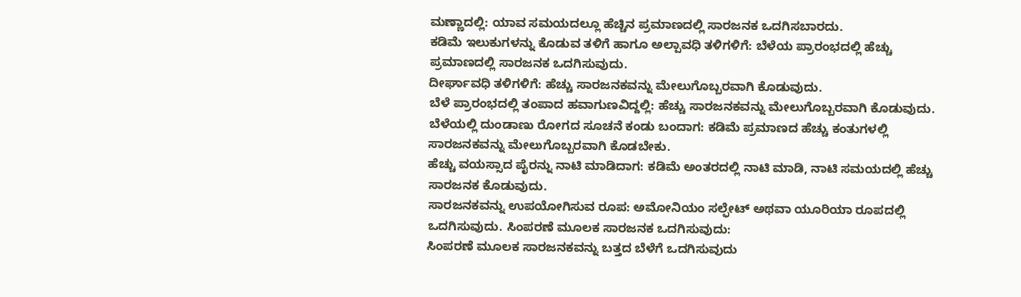ಮಣ್ಣಾದಲ್ಲಿ: ಯಾವ ಸಮಯದಲ್ಲೂ ಹೆಚ್ಚಿನ ಪ್ರಮಾಣದಲ್ಲಿ ಸಾರಜನಕ ಒದಗಿಸಬಾರದು.
ಕಡಿಮೆ ಇಲುಕುಗಳನ್ನು ಕೊಡುವ ತಳಿಗೆ ಹಾಗೂ ಅಲ್ಪಾವಧಿ ತಳಿಗಳಿಗೆ: ಬೆಳೆಯ ಪ್ರಾರಂಭದಲ್ಲಿ ಹೆಚ್ಚು ಪ್ರಮಾಣದಲ್ಲಿ ಸಾರಜನಕ ಒದಗಿಸುವುದು.
ದೀರ್ಘಾವಧಿ ತಳಿಗಳಿಗೆ: ಹೆಚ್ಚು ಸಾರಜನಕವನ್ನು ಮೇಲುಗೊಬ್ಬರವಾಗಿ ಕೊಡುವುದು.
ಬೆಳೆ ಪ್ರಾರಂಭದಲ್ಲಿ ತಂಪಾದ ಹವಾಗುಣವಿದ್ದಲ್ಲಿ: ಹೆಚ್ಚು ಸಾರಜನಕವನ್ನು ಮೇಲುಗೊಬ್ಬರವಾಗಿ ಕೊಡುವುದು.
ಬೆಳೆಯಲ್ಲಿ ದುಂಡಾಣು ರೋಗದ ಸೂಚನೆ ಕಂಡು ಬಂದಾಗ: ಕಡಿಮೆ ಪ್ರಮಾಣದ ಹೆಚ್ಚು ಕಂತುಗಳಲ್ಲಿ ಸಾರಜನಕವನ್ನು ಮೇಲುಗೊಬ್ಬರವಾಗಿ ಕೊಡಬೇಕು.
ಹೆಚ್ಚು ವಯಸ್ಸಾದ ಪೈರನ್ನು ನಾಟಿ ಮಾಡಿದಾಗ: ಕಡಿಮೆ ಅಂತರದಲ್ಲಿ ನಾಟಿ ಮಾಡಿ, ನಾಟಿ ಸಮಯದಲ್ಲಿ ಹೆಚ್ಚು ಸಾರಜನಕ ಕೊಡುವುದು.
ಸಾರಜನಕವನ್ನು ಉಪಯೋಗಿಸುವ ರೂಪ: ಅಮೋನಿಯಂ ಸಲ್ಫೇಟ್ ಅಥವಾ ಯೂರಿಯಾ ರೂಪದಲ್ಲಿ ಒದಗಿಸುವುದು. ಸಿಂಪರಣೆ ಮೂಲಕ ಸಾರಜನಕ ಒದಗಿಸುವುದು:
ಸಿಂಪರಣೆ ಮೂಲಕ ಸಾರಜನಕವನ್ನು ಬತ್ತದ ಬೆಳೆಗೆ ಒದಗಿಸುವುದು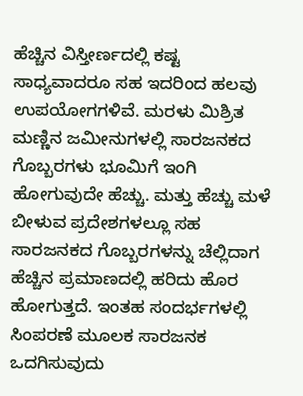ಹೆಚ್ಚಿನ ವಿಸ್ತೀರ್ಣದಲ್ಲಿ ಕಷ್ಟ ಸಾಧ್ಯವಾದರೂ ಸಹ ಇದರಿಂದ ಹಲವು ಉಪಯೋಗಗಳಿವೆ. ಮರಳು ಮಿಶ್ರಿತ ಮಣ್ಣಿನ ಜಮೀನುಗಳಲ್ಲಿ ಸಾರಜನಕದ ಗೊಬ್ಬರಗಳು ಭೂಮಿಗೆ ಇಂಗಿ ಹೋಗುವುದೇ ಹೆಚ್ಚು. ಮತ್ತು ಹೆಚ್ಚು ಮಳೆ ಬೀಳುವ ಪ್ರದೇಶಗಳಲ್ಲೂ ಸಹ ಸಾರಜನಕದ ಗೊಬ್ಬರಗಳನ್ನು ಚೆಲ್ಲಿದಾಗ ಹೆಚ್ಚಿನ ಪ್ರಮಾಣದಲ್ಲಿ ಹರಿದು ಹೊರ ಹೋಗುತ್ತದೆ. ಇಂತಹ ಸಂದರ್ಭಗಳಲ್ಲಿ ಸಿಂಪರಣೆ ಮೂಲಕ ಸಾರಜನಕ ಒದಗಿಸುವುದು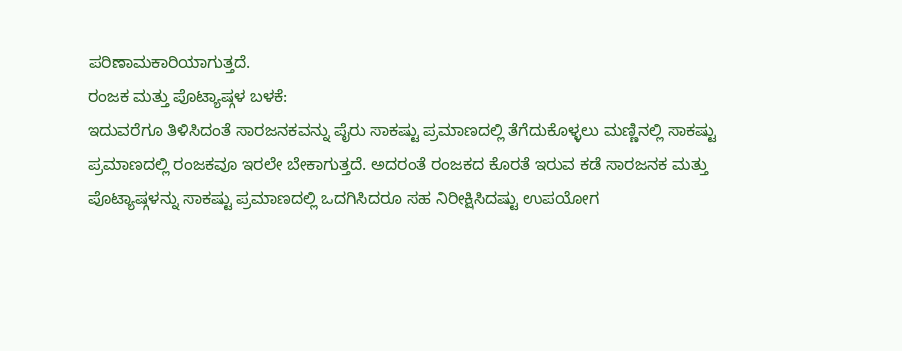ಪರಿಣಾಮಕಾರಿಯಾಗುತ್ತದೆ.
ರಂಜಕ ಮತ್ತು ಪೊಟ್ಯಾಷ್ಗಳ ಬಳಕೆ:
ಇದುವರೆಗೂ ತಿಳಿಸಿದಂತೆ ಸಾರಜನಕವನ್ನು ಪೈರು ಸಾಕಷ್ಟು ಪ್ರಮಾಣದಲ್ಲಿ ತೆಗೆದುಕೊಳ್ಳಲು ಮಣ್ಣಿನಲ್ಲಿ ಸಾಕಷ್ಟು ಪ್ರಮಾಣದಲ್ಲಿ ರಂಜಕವೂ ಇರಲೇ ಬೇಕಾಗುತ್ತದೆ. ಅದರಂತೆ ರಂಜಕದ ಕೊರತೆ ಇರುವ ಕಡೆ ಸಾರಜನಕ ಮತ್ತು ಪೊಟ್ಯಾಷ್ಗಳನ್ನು ಸಾಕಷ್ಟು ಪ್ರಮಾಣದಲ್ಲಿ ಒದಗಿಸಿದರೂ ಸಹ ನಿರೀಕ್ಷಿಸಿದಷ್ಟು ಉಪಯೋಗ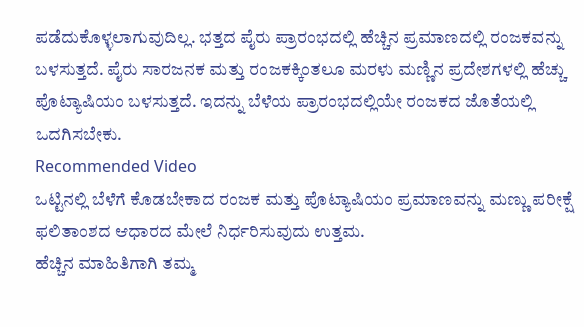ಪಡೆದುಕೊಳ್ಳಲಾಗುವುದಿಲ್ಲ. ಭತ್ತದ ಪೈರು ಪ್ರಾರಂಭದಲ್ಲಿ ಹೆಚ್ಚಿನ ಪ್ರಮಾಣದಲ್ಲಿ ರಂಜಕವನ್ನು ಬಳಸುತ್ತದೆ. ಪೈರು ಸಾರಜನಕ ಮತ್ತು ರಂಜಕಕ್ಕಿಂತಲೂ ಮರಳು ಮಣ್ಣಿನ ಪ್ರದೇಶಗಳಲ್ಲಿ ಹೆಚ್ಚು ಪೊಟ್ಯಾಷಿಯಂ ಬಳಸುತ್ತದೆ. ಇದನ್ನು ಬೆಳೆಯ ಪ್ರಾರಂಭದಲ್ಲಿಯೇ ರಂಜಕದ ಜೊತೆಯಲ್ಲಿ ಒದಗಿಸಬೇಕು.
Recommended Video
ಒಟ್ಟಿನಲ್ಲಿ ಬೆಳೆಗೆ ಕೊಡಬೇಕಾದ ರಂಜಕ ಮತ್ತು ಪೊಟ್ಯಾಷಿಯಂ ಪ್ರಮಾಣವನ್ನು ಮಣ್ಣು ಪರೀಕ್ಷೆ ಫಲಿತಾಂಶದ ಆಧಾರದ ಮೇಲೆ ನಿರ್ಧರಿಸುವುದು ಉತ್ತಮ.
ಹೆಚ್ಚಿನ ಮಾಹಿತಿಗಾಗಿ ತಮ್ಮ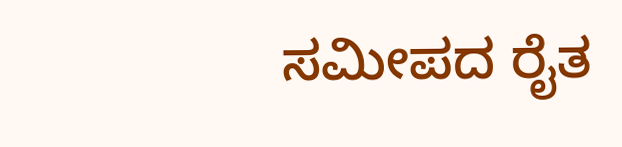ಸಮೀಪದ ರೈತ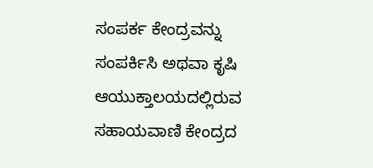ಸಂಪರ್ಕ ಕೇಂದ್ರವನ್ನು ಸಂಪರ್ಕಿಸಿ ಅಥವಾ ಕೃಷಿ ಆಯುಕ್ತಾಲಯದಲ್ಲಿರುವ ಸಹಾಯವಾಣಿ ಕೇಂದ್ರದ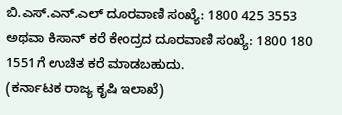ಬಿ.ಎಸ್.ಎನ್.ಎಲ್ ದೂರವಾಣಿ ಸಂಖ್ಯೆ: 1800 425 3553 ಅಥವಾ ಕಿಸಾನ್ ಕರೆ ಕೇಂದ್ರದ ದೂರವಾಣಿ ಸಂಖ್ಯೆ: 1800 180 1551ಗೆ ಉಚಿತ ಕರೆ ಮಾಡಬಹುದು.
(ಕರ್ನಾಟಕ ರಾಜ್ಯ ಕೃಷಿ ಇಲಾಖೆ)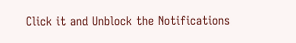Click it and Unblock the Notifications